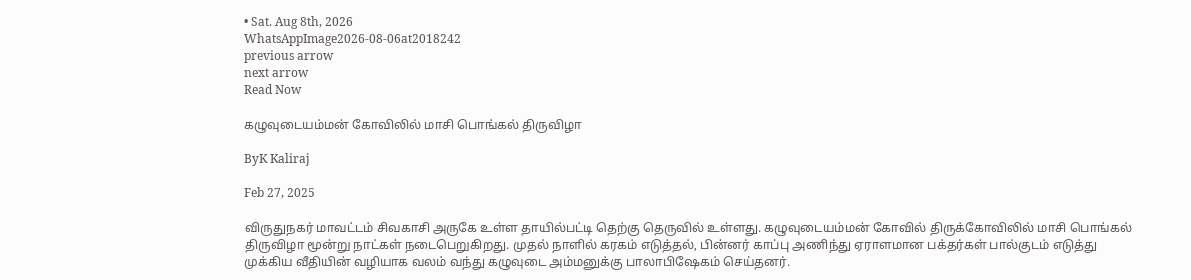• Sat. Aug 8th, 2026
WhatsAppImage2026-08-06at2018242
previous arrow
next arrow
Read Now

கழுவுடையம்மன் கோவிலில் மாசி பொங்கல் திருவிழா

ByK Kaliraj

Feb 27, 2025

விருதுநகர் மாவட்டம் சிவகாசி அருகே உள்ள தாயில்பட்டி தெற்கு தெருவில் உள்ளது. கழுவுடையம்மன் கோவில் திருக்கோவிலில் மாசி பொங்கல் திருவிழா மூன்று நாட்கள் நடைபெறுகிறது. முதல் நாளில் கரகம் எடுத்தல், பின்னர் காப்பு அணிந்து ஏராளமான பக்தர்கள் பால்குடம் எடுத்து முக்கிய வீதியின் வழியாக வலம் வந்து கழுவுடை அம்மனுக்கு பாலாபிஷேகம் செய்தனர்.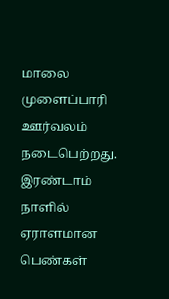மாலை முளைப்பாரி ஊர்வலம் நடைபெற்றது. இரண்டாம் நாளில் ஏராளமான பெண்கள்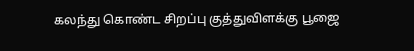கலந்து கொண்ட சிறப்பு குத்துவிளக்கு பூஜை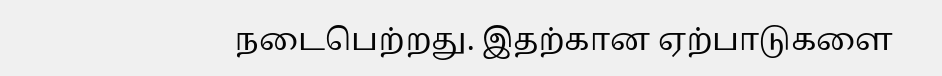நடைபெற்றது. இதற்கான ஏற்பாடுகளை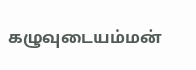கழுவுடையம்மன்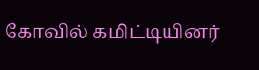கோவில் கமிட்டியினர்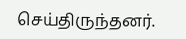செய்திருந்தனர்.